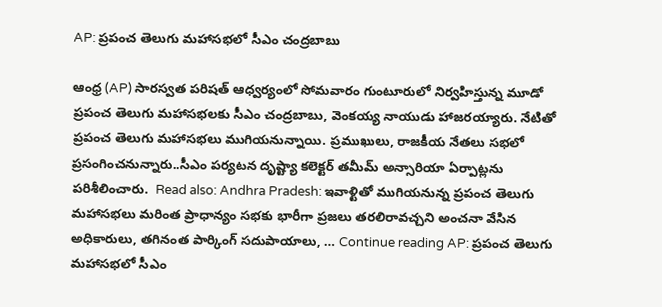AP: ప్రపంచ తెలుగు మహాసభలో సీఎం చంద్రబాబు

ఆంధ్ర (AP) సారస్వత పరిషత్ ఆధ్వర్యంలో సోమవారం గుంటూరులో నిర్వహిస్తున్న మూడో ప్రపంచ తెలుగు మహాసభలకు సీఎం చంద్రబాబు, వెంకయ్య నాయుడు హాజరయ్యారు. నేటితో ప్రపంచ తెలుగు మహాసభలు ముగియనున్నాయి. ప్రముఖులు, రాజకీయ నేతలు సభలో ప్రసంగించనున్నారు..సీఎం పర్యటన దృష్ట్యా కలెక్టర్ తమీమ్ అన్సారియా ఏర్పాట్లను పరిశీలించారు.  Read also: Andhra Pradesh: ఇవాళ్టితో ముగియనున్న ప్రపంచ తెలుగు మహాసభలు మరింత ప్రాధాన్యం సభకు భారీగా ప్రజలు తరలిరావచ్చని అంచనా వేసిన అధికారులు, తగినంత పార్కింగ్ సదుపాయాలు, … Continue reading AP: ప్రపంచ తెలుగు మహాసభలో సీఎం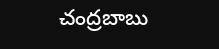చంద్రబాబు